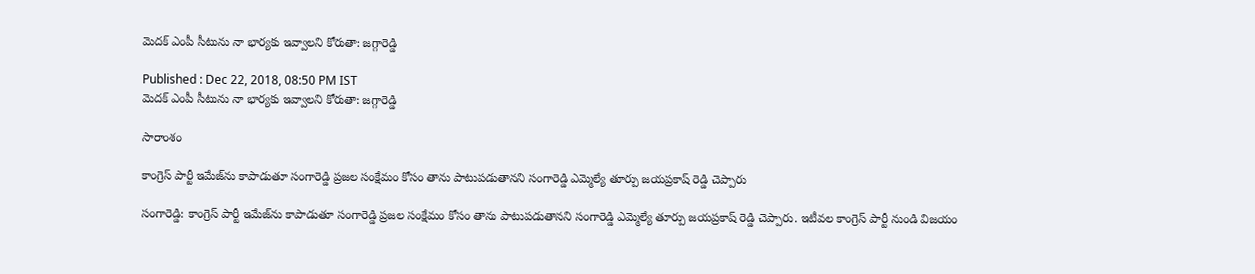మెదక్ ఎంపీ సీటును నా భార్యకు ఇవ్వాలని కోరుతా: జగ్గారెడ్డి

Published : Dec 22, 2018, 08:50 PM IST
మెదక్ ఎంపీ సీటును నా భార్యకు ఇవ్వాలని కోరుతా: జగ్గారెడ్డి

సారాంశం

కాంగ్రెస్ పార్టీ ఇమేజ్‌ను కాపాడుతూ సంగారెడ్డి ప్రజల సంక్షేమం కోసం తాను పాటుపడుతానని సంగారెడ్డి ఎమ్మెల్యే తూర్పు జయప్రకాష్ రెడ్డి చెప్పారు

సంగారెడ్డి: కాంగ్రెస్ పార్టీ ఇమేజ్‌ను కాపాడుతూ సంగారెడ్డి ప్రజల సంక్షేమం కోసం తాను పాటుపడుతానని సంగారెడ్డి ఎమ్మెల్యే తూర్పు జయప్రకాష్ రెడ్డి చెప్పారు. ఇటీవల కాంగ్రెస్ పార్టీ నుండి విజయం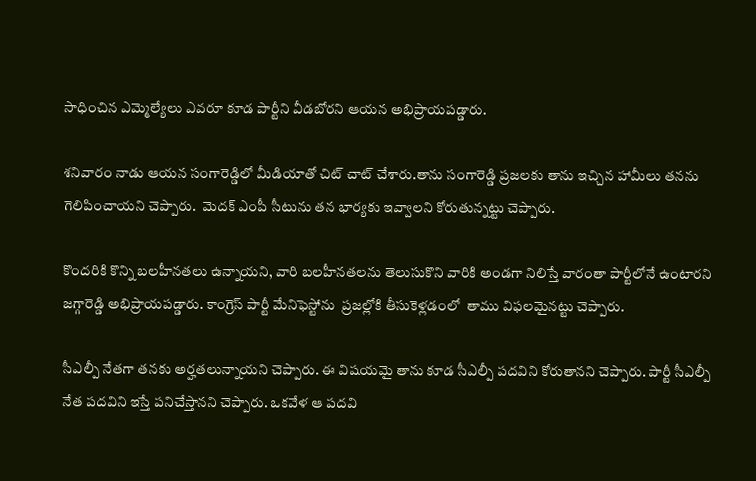సాధించిన ఎమ్మెల్యేలు ఎవరూ కూడ పార్టీని వీడబోరని ఆయన అభిప్రాయపడ్డారు.

శనివారం నాడు ఆయన సంగారెడ్డిలో మీడియాతో చిట్ చాట్ చేశారు.తాను సంగారెడ్డి ప్రజలకు తాను ఇచ్చిన హామీలు తనను గెలిపించాయని చెప్పారు.  మెదక్ ఎంపీ సీటును తన భార్యకు ఇవ్వాలని కోరుతున్నట్టు చెప్పారు.

కొందరికి కొన్ని బలహీనతలు ఉన్నాయని, వారి బలహీనతలను తెలుసుకొని వారికి అండగా నిలిస్తే వారంతా పార్టీలోనే ఉంటారని జగ్గారెడ్డి అభిప్రాయపడ్డారు. కాంగ్రెస్ పార్టీ మేనిఫెస్టోను  ప్రజల్లోకి తీసుకెళ్లడంలో  తాము విఫలమైనట్టు చెప్పారు.

సీఎల్పీ నేతగా తనకు అర్హతలున్నాయని చెప్పారు. ఈ విషయమై తాను కూడ సీఎల్పీ పదవిని కోరుతానని చెప్పారు. పార్టీ సీఎల్పీ నేత పదవిని ఇస్తే పనిచేస్తానని చెప్పారు. ఒకవేళ ఆ పదవి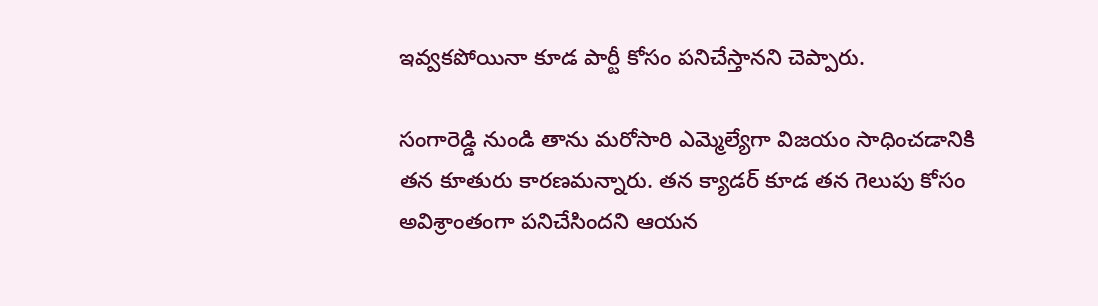ఇవ్వకపోయినా కూడ పార్టీ కోసం పనిచేస్తానని చెప్పారు.

సంగారెడ్డి నుండి తాను మరోసారి ఎమ్మెల్యేగా విజయం సాధించడానికి తన కూతురు కారణమన్నారు. తన క్యాడర్ కూడ తన గెలుపు కోసం అవిశ్రాంతంగా పనిచేసిందని ఆయన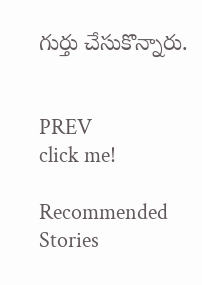గుర్తు చేసుకొన్నారు.


PREV
click me!

Recommended Stories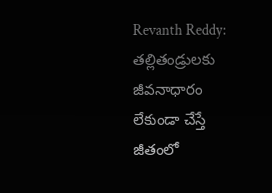Revanth Reddy: తల్లితండ్రులకు జీవనాధారం లేకుండా చేస్తే జీతంలో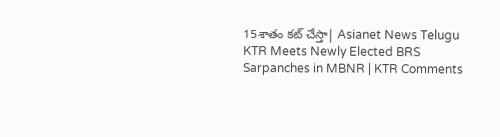15శాతం కట్ చేస్తా| Asianet News Telugu
KTR Meets Newly Elected BRS Sarpanches in MBNR | KTR Comments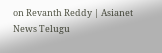on Revanth Reddy | Asianet News Telugu